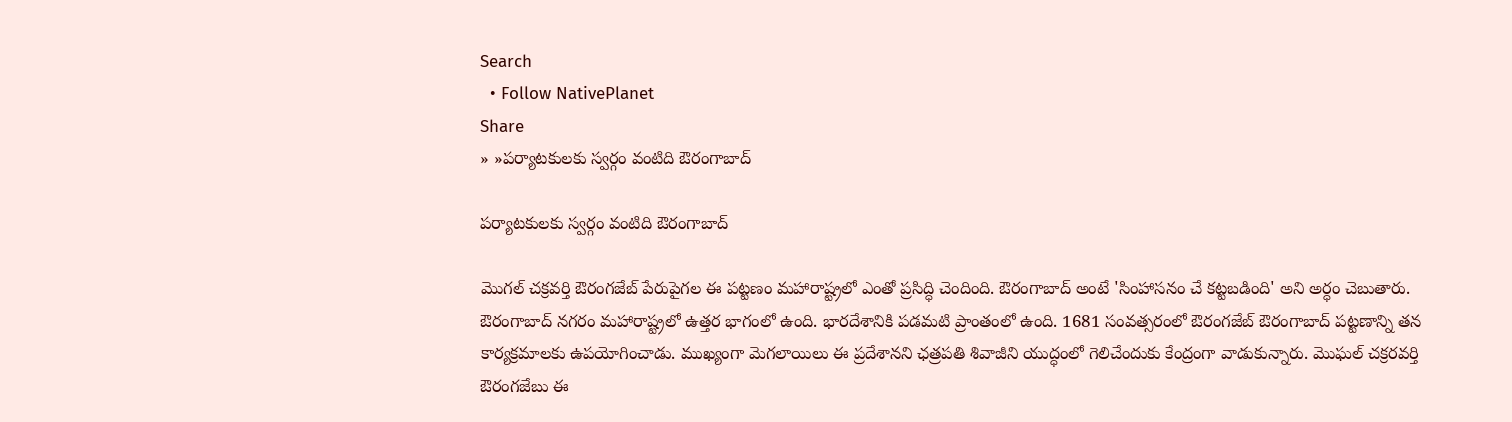Search
  • Follow NativePlanet
Share
» »పర్యాటకులకు స్వర్గం వంటిది ఔరంగాబాద్

పర్యాటకులకు స్వర్గం వంటిది ఔరంగాబాద్

మొగల్ చక్రవర్తి ఔరంగజేబ్ పేరుపైగల ఈ పట్టణం మహారాష్ట్రలో ఎంతో ప్రసిద్ధి చెందింది. ఔరంగాబాద్ అంటే 'సింహాసనం చే కట్టబడింది' అని అర్ధం చెబుతారు. ఔరంగాబాద్ నగరం మహారాష్ట్రలో ఉత్తర భాగంలో ఉంది. భారదేశానికి పడమటి ప్రాంతంలో ఉంది. 1681 సంవత్సరంలో ఔరంగజేబ్ ఔరంగాబాద్ పట్టణాన్ని తన కార్యక్రమాలకు ఉపయోగించాడు. ముఖ్యంగా మెగలాయిలు ఈ ప్రదేశానని ఛత్రపతి శివాజీని యుద్ధంలో గెలిచేందుకు కేంద్రంగా వాడుకున్నారు. మొఘల్ చక్రరవర్తి ఔరంగజేబు ఈ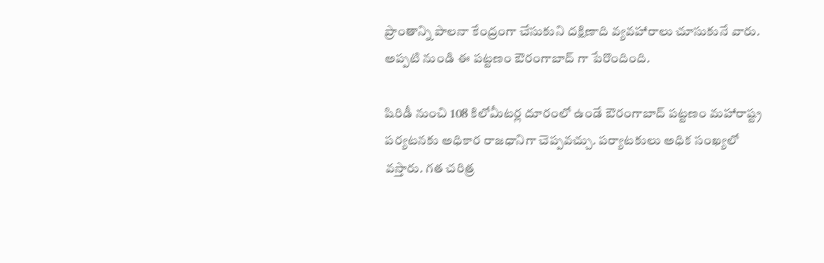ప్రాంతాన్ని పాలనా కేంద్రంగా చేసుకుని దక్షిణాది వ్యవహారాలు చూసుకునే వారు. అప్పటి నుండి ఈ పట్టణం ఔరంగాబాద్ గా పేరొందింది.

షిరిడీ నుంచి 108 కిలోమీటర్ల దూరంలో ఉండే ఔరంగాబాద్ పట్టణం మహారాష్ట్ర పర్యటనకు అధికార రాజధానిగా చెప్పవచ్చు. పర్యాటకులు అధిక సంఖ్యలో వస్తారు. గత చరిత్ర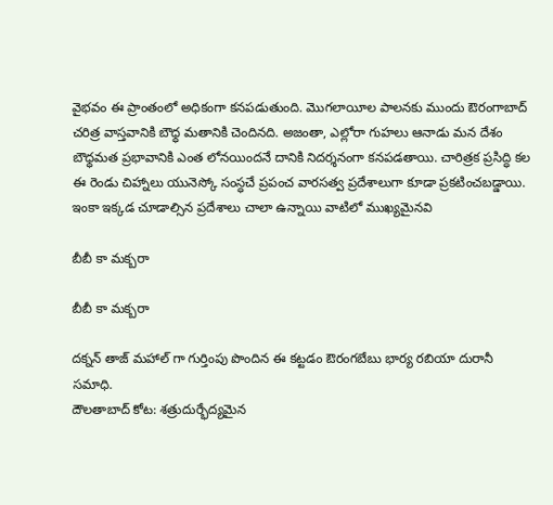వైభవం ఈ ప్రాంతంలో అధికంగా కనపడుతుంది. మొగలాయీల పాలనకు ముందు ఔరంగాబాద్ చరిత్ర వాస్తవానికి బౌధ్ధ మతానికి చెందినది. అజంతా, ఎల్లోరా గుహలు ఆనాడు మన దేశం బౌధ్ధమత ప్రభావానికి ఎంత లోనయిందనే దానికి నిదర్శనంగా కనపడతాయి. చారిత్రక ప్రసిద్ధి కల ఈ రెండు చిహ్నాలు యునెస్కో సంస్ధచే ప్రపంచ వారసత్వ ప్రదేశాలుగా కూడా ప్రకటించబడ్డాయి. ఇంకా ఇక్కడ చూడాల్సిన ప్రదేశాలు చాలా ఉన్నాయి వాటిలో ముఖ్యమైనవి

బీబీ కా మక్బరా

బీబీ కా మక్బరా

దక్నన్ తాజ్ మహాల్ గా గుర్తింపు పొందిన ఈ కట్టడం ఔరంగబేబు భార్య రబియా దురానీ సమాధి.
దౌలతాబాద్ కోట: శత్రుదుర్భేద్యమైన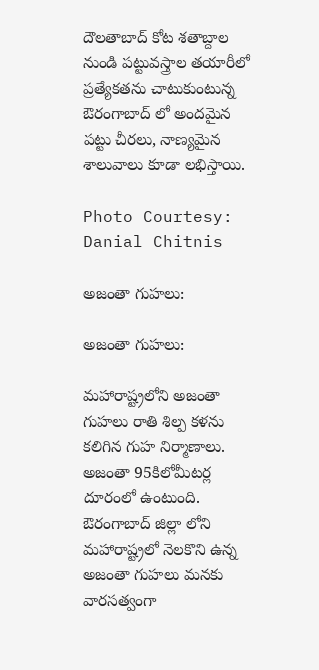దౌలతాబాద్ కోట శతాబ్దాల నుండి పట్టువస్త్రాల తయారీలో ప్రత్యేకతను చాటుకుంటున్న ఔరంగాబాద్ లో అందమైన పట్టు చీరలు, నాణ్యమైన శాలువాలు కూడా లభిస్తాయి.

Photo Courtesy: Danial Chitnis

అజంతా గుహలు:

అజంతా గుహలు:

మహారాష్ట్రలోని అజంతా గుహలు రాతి శిల్ప కళను కలిగిన గుహ నిర్మాణాలు. అజంతా 95కిలోమీటర్ల దూరంలో ఉంటుంది. ఔరంగాబాద్‌ జిల్లా లోని మహారాష్ట్రలో నెలకొని ఉన్న అజంతా గుహలు మనకు వారసత్వంగా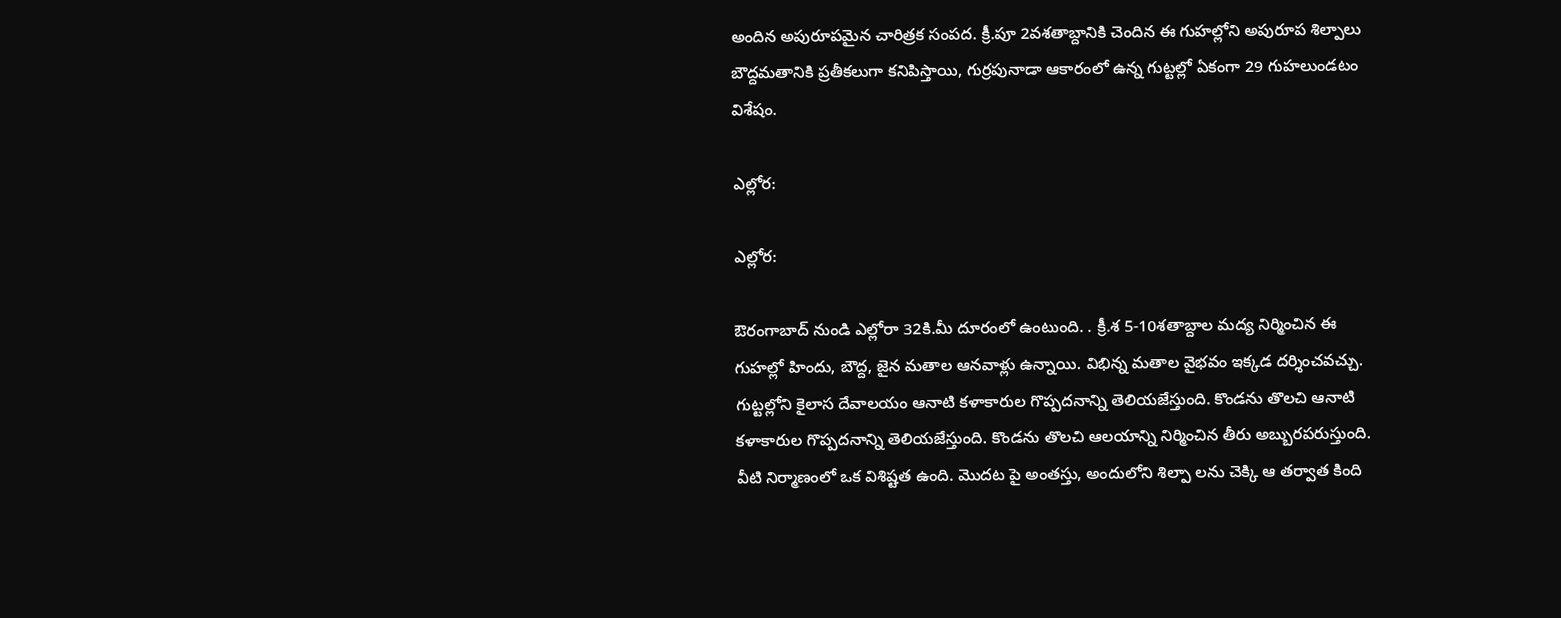అందిన అపురూపమైన చారిత్రక సంపద. క్రీ.పూ 2వశతాబ్దానికి చెందిన ఈ గుహల్లోని అపురూప శిల్పాలు బౌద్దమతానికి ప్రతీకలుగా కనిపిస్తాయి, గుర్రపునాడా ఆకారంలో ఉన్న గుట్టల్లో ఏకంగా 29 గుహలుండటం విశేషం.

ఎల్లోర:

ఎల్లోర:

ఔరంగాబాద్ నుండి ఎల్లోరా 32కి.మీ దూరంలో ఉంటుంది. . క్రీ.శ 5-10శతాబ్దాల మద్య నిర్మించిన ఈ గుహల్లో హిందు, బౌద్ద, జైన మతాల ఆనవాళ్లు ఉన్నాయి. విభిన్న మతాల వైభవం ఇక్కడ దర్శించవచ్చు. గుట్టల్లోని కైలాస దేవాలయం ఆనాటి కళాకారుల గొప్పదనాన్ని తెలియజేస్తుంది. కొండను తొలచి ఆనాటి కళాకారుల గొప్పదనాన్ని తెలియజేస్తుంది. కొండను తొలచి ఆలయాన్ని నిర్మించిన తీరు అబ్బురపరుస్తుంది. వీటి నిర్మాణంలో ఒక విశిష్టత ఉంది. మొదట పై అంతస్తు, అందులోని శిల్పా లను చెక్కి ఆ తర్వాత కింది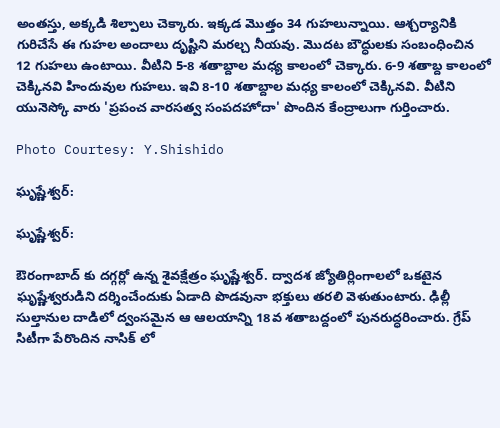అంతస్తు, అక్కడి శిల్పాలు చెక్కారు. ఇక్కడ మొత్తం 34 గుహలున్నాయి. ఆశ్చర్యానికి గురిచేసే ఈ గుహల అందాలు దృష్టిని మరల్చ నీయవు. మొదట బౌద్ధులకు సంబంధించిన 12 గుహలు ఉంటాయి. వీటిని 5-8 శతాబ్దాల మధ్య కాలంలో చెక్కారు. 6-9 శతాబ్ద కాలంలో చెక్కినవి హిందువుల గుహలు. ఇవి 8-10 శతాబ్దాల మధ్య కాలంలో చెక్కినవి. వీటిని యునెస్కో వారు 'ప్రపంచ వారసత్వ సంపదహోదా' పొందిన కేంద్రాలుగా గుర్తించారు.

Photo Courtesy: Y.Shishido

ఘృష్ణేశ్వర్‌:

ఘృష్ణేశ్వర్‌:

ఔరంగాబాద్ కు దగ్గర్లో ఉన్న శైవక్షేత్రం ఘృష్ణేశ్వర్‌. ద్వాదశ జ్యోతిర్లింగాలలో ఒకటైన ఘృష్ణేశ్వరుడిని దర్శించేందుకు ఏడాది పొడవునా భక్తులు తరలి వెళుతుంటారు. ఢిల్లీ సుల్తానుల దాడిలో ద్వంసమైన ఆ ఆలయాన్ని 18వ శతాబద్దంలో పునరుద్ధరించారు. గ్రేప్ సిటీగా పేరొందిన నాసిక్ లో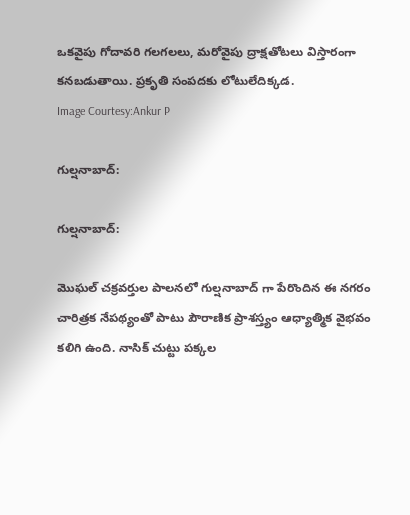ఒకవైపు గోదావరి గలగలలు, మరోవైపు ద్రాక్షతోటలు విస్తారంగా కనబడుతాయి. ప్రకృతి సంపదకు లోటులేదిక్కడ.
Image Courtesy:Ankur P

గుల్షనాబాద్:

గుల్షనాబాద్:

మొఘల్ చక్రవర్తుల పాలనలో గుల్షనాబాద్ గా పేరొందిన ఈ నగరం చారిత్రక నేపథ్యంతో పాటు పౌరాణిక ప్రాశస్త్యం ఆధ్యాత్మిక వైభవం కలిగి ఉంది. నాసిక్ చుట్టు పక్కల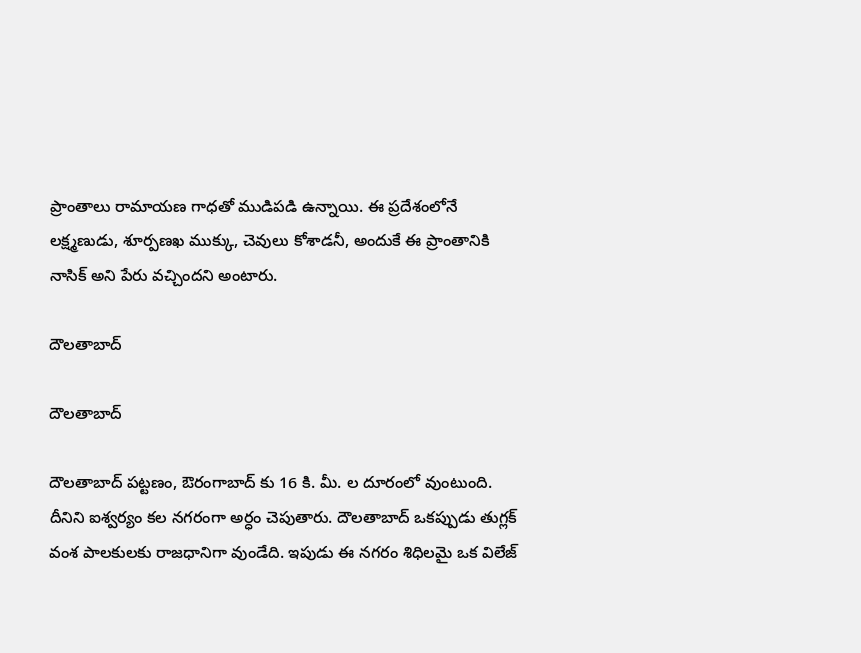ప్రాంతాలు రామాయణ గాధతో ముడిపడి ఉన్నాయి. ఈ ప్రదేశంలోనే లక్ష్మణుడు, శూర్పణఖ ముక్కు, చెవులు కోశాడనీ, అందుకే ఈ ప్రాంతానికి నాసిక్ అని పేరు వచ్చిందని అంటారు.

దౌలతాబాద్

దౌలతాబాద్

దౌలతాబాద్ పట్టణం, ఔరంగాబాద్ కు 16 కి. మీ. ల దూరంలో వుంటుంది. దీనిని ఐశ్వర్యం కల నగరంగా అర్ధం చెపుతారు. దౌలతాబాద్ ఒకప్పుడు తుగ్లక్ వంశ పాలకులకు రాజధానిగా వుండేది. ఇపుడు ఈ నగరం శిధిలమై ఒక విలేజ్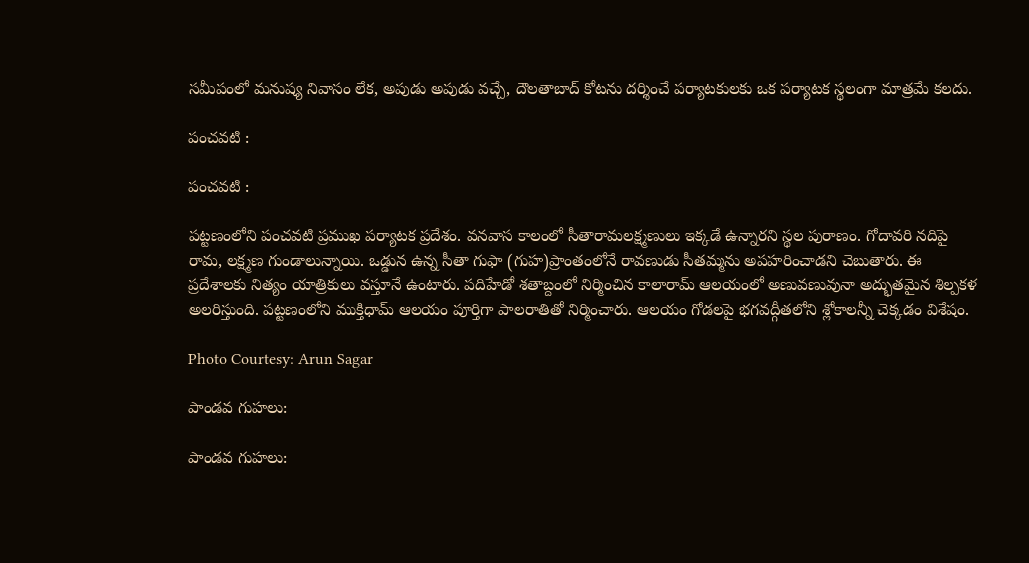సమీపంలో మనుష్య నివాసం లేక, అపుడు అపుడు వచ్చే, దౌలతాబాద్ కోటను దర్శించే పర్యాటకులకు ఒక పర్యాటక స్థలంగా మాత్రమే కలదు.

పంచవటి :

పంచవటి :

పట్టణంలోని పంచవటి ప్రముఖ పర్యాటక ప్రదేశం. వనవాస కాలంలో సీతారామలక్ష్మణులు ఇక్కడే ఉన్నారని స్థల పురాణం. గోదావరి నదిపై రామ, లక్ష్మణ గుండాలున్నాయి. ఒడ్డున ఉన్న సీతా గుఫా (గుహ)ప్రాంతంలోనే రావణుడు సీతమ్మను అపహరించాడని చెబుతారు. ఈ ప్రదేశాలకు నిత్యం యాత్రికులు వస్తూనే ఉంటారు. పదిహేడో శతాబ్దంలో నిర్మించిన కాలారామ్ ఆలయంలో అణువణువునా అద్భుతమైన శిల్పకళ అలరిస్తుంది. పట్టణంలోని ముక్తిధామ్ ఆలయం పూర్తిగా పాలరాతితో నిర్మించారు. ఆలయం గోడలపై భగవద్గీతలోని శ్లోకాలన్నీ చెక్కడం విశేషం.

Photo Courtesy: Arun Sagar

పాండవ గుహలు:

పాండవ గుహలు: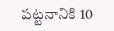పట్టనానికి 10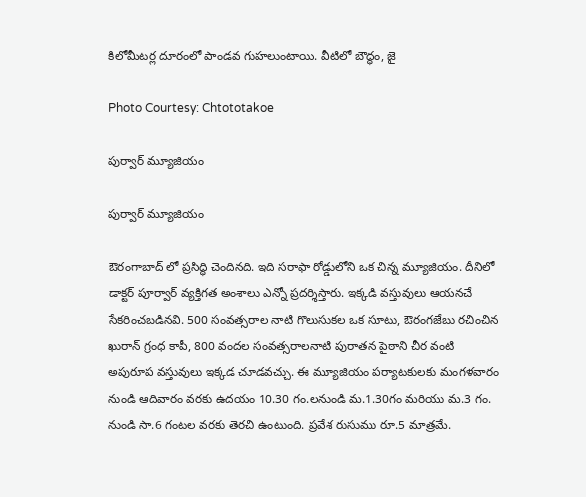కిలోమీటర్ల దూరంలో పాండవ గుహలుంటాయి. వీటిలో బౌద్ధం, జై

Photo Courtesy: Chtototakoe

పుర్వార్ మ్యూజియం

పుర్వార్ మ్యూజియం

ఔరంగాబాద్ లో ప్రసిద్ధి చెందినది. ఇది సరాఫా రోడ్డులోని ఒక చిన్న మ్యూజియం. దీనిలో డాక్టర్ పూర్వార్ వ్యక్తిగత అంశాలు ఎన్నో ప్రదర్శిస్తారు. ఇక్కడి వస్తువులు ఆయనచే సేకరించబడినవి. 500 సంవత్సరాల నాటి గొలుసుకల ఒక సూటు, ఔరంగజేబు రచించిన ఖురాన్ గ్రంధ కాపీ, 800 వందల సంవత్సరాలనాటి పురాతన పైఠాని చీర వంటి అపురూప వస్తువులు ఇక్కడ చూడవచ్చు. ఈ మ్యూజియం పర్యాటకులకు మంగళవారం నుండి ఆదివారం వరకు ఉదయం 10.30 గం.లనుండి మ.1.30గం మరియు మ.3 గం. నుండి సా.6 గంటల వరకు తెరచి ఉంటుంది. ప్రవేశ రుసుము రూ.5 మాత్రమే.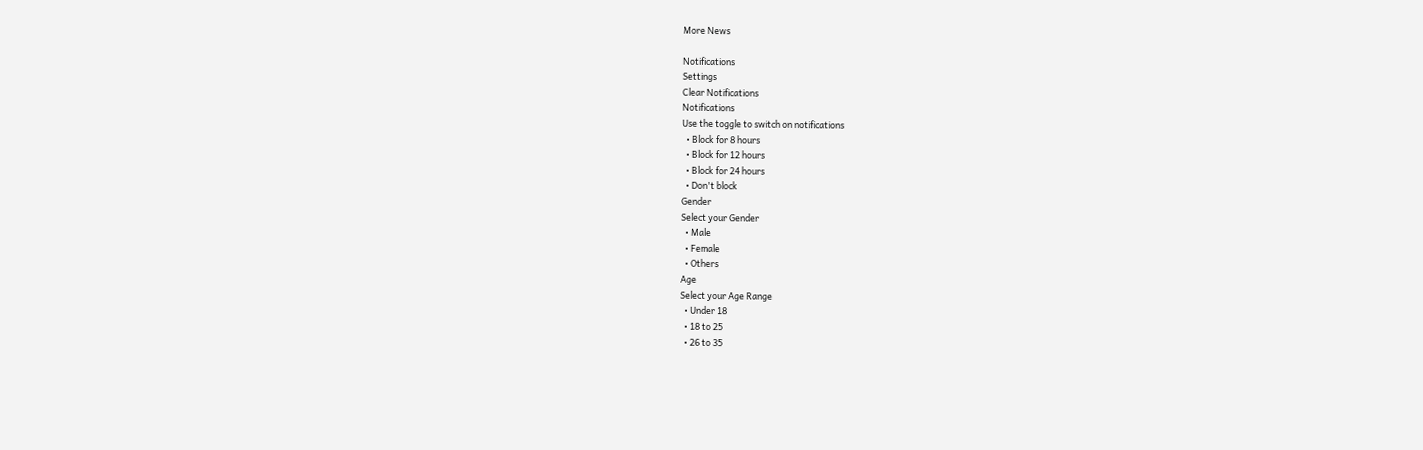More News

Notifications
Settings
Clear Notifications
Notifications
Use the toggle to switch on notifications
  • Block for 8 hours
  • Block for 12 hours
  • Block for 24 hours
  • Don't block
Gender
Select your Gender
  • Male
  • Female
  • Others
Age
Select your Age Range
  • Under 18
  • 18 to 25
  • 26 to 35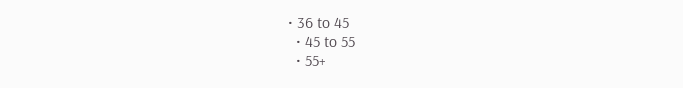• 36 to 45
  • 45 to 55
  • 55+